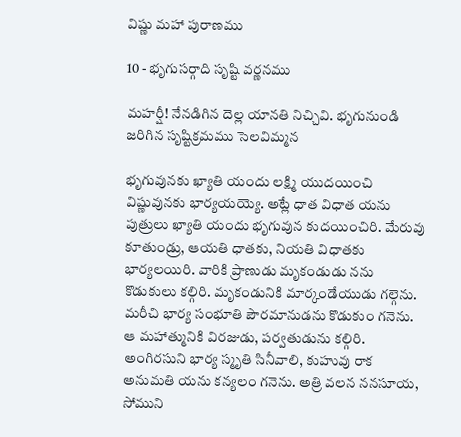విష్ణు మహా పురాణము

10 - భృగుసర్గాది సృష్టి వర్ణనము

మహర్షీ! నేనడిగిన దెల్ల యానతి నిచ్చివి. భృగునుండి జరిగిన సృష్టిక్రమము సెలవిమ్మన

భృగువునకు ఖ్యాతి యందు లక్ష్మి యుదయించి విష్ణువునకు భార్యయయ్యె. అట్లే ధాత విధాత యను పుత్రులు ఖ్యాతి యందు భృగువున కుదయించిరి. మేరువు కూతుండ్రు, ఆయతి ధాతకు, నియతి విధాతకు భార్యలయిరి. వారికి ప్రాణుడు మృకండుడు నను కొడుకులు కల్గిరి. మృకండునికి మార్కండేయుడు గల్గెను. మరీచి భార్య సంభూతి పౌరమానుడను కొడుకుం గనెను. ఆ మహాత్మునికి విరజుడు, పర్వతుడును కల్గిరి. అంగిరసుని భార్య స్మృతి సినీవాలి, కుహువు రాక అనుమతి యను కన్యలం గనెను. అత్రి వలన ననసూయ, సోముని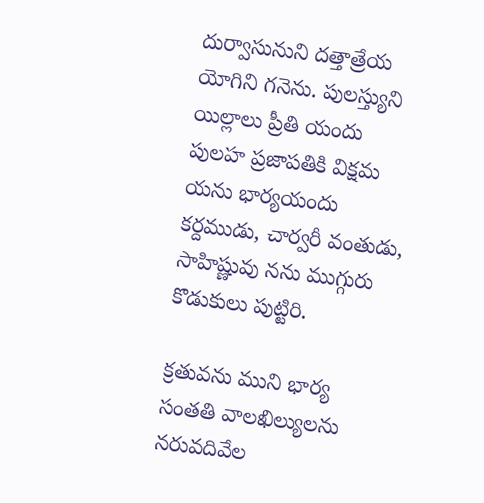దుర్వాసునుని దత్తాత్రేయ యోగిని గనెను. పులస్త్యుని యిల్లాలు ప్రీతి యందు పులహ ప్రజాపతికి విక్షమ యను భార్యయందు కర్దముడు, చార్వరీ వంతుడు, సాహిష్ణువు నను ముగ్గురు కొడుకులు పుట్టిరి.

క్రతువను ముని భార్య సంతతి వాలఖిల్యులను నరువదివేల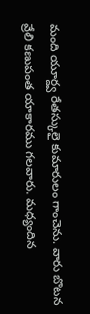మంది యూర్ద్వ రేతస్కులై కుమారులం గాంచెను. వారు బొటన వ్రేలి కణుపంత యాకారము గలవారు. మధ్యందిన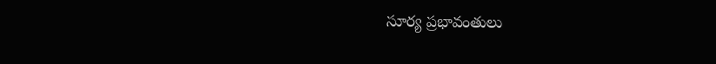సూర్య ప్రభావంతులు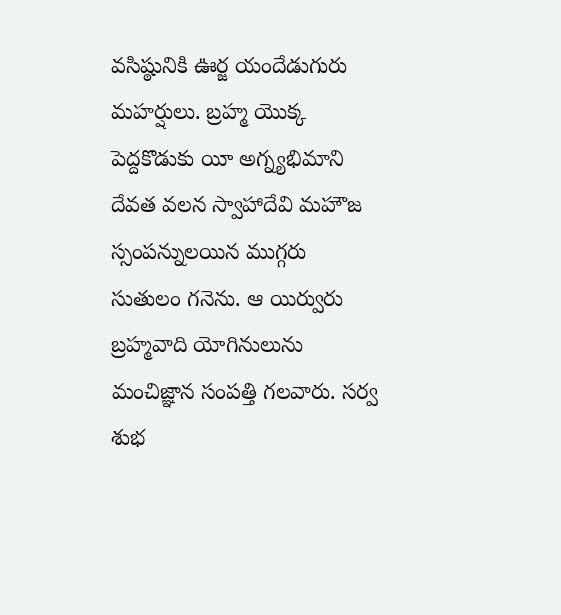వసిష్ఠునికి ఊర్జ యందేడుగురు మహర్షులు. బ్రహ్మ యొక్క పెద్దకొడుకు యీ అగ్న్యభిమాని దేవత వలన స్వాహాదేవి మహౌజ స్సంపన్నులయిన ముగ్గరు సుతులం గనెను. ఆ యిర్వురు బ్రహ్మవాది యోగినులును మంచిజ్ఞాన సంపత్తి గలవారు. సర్వ శుభ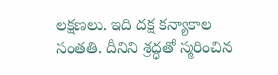లక్షణలు. ఇది దక్ష కన్యాకాల సంతతి. దీనిని శ్రద్ధతో స్మరించిన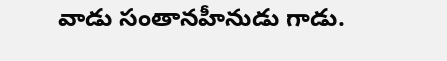వాడు సంతానహీనుడు గాడు.